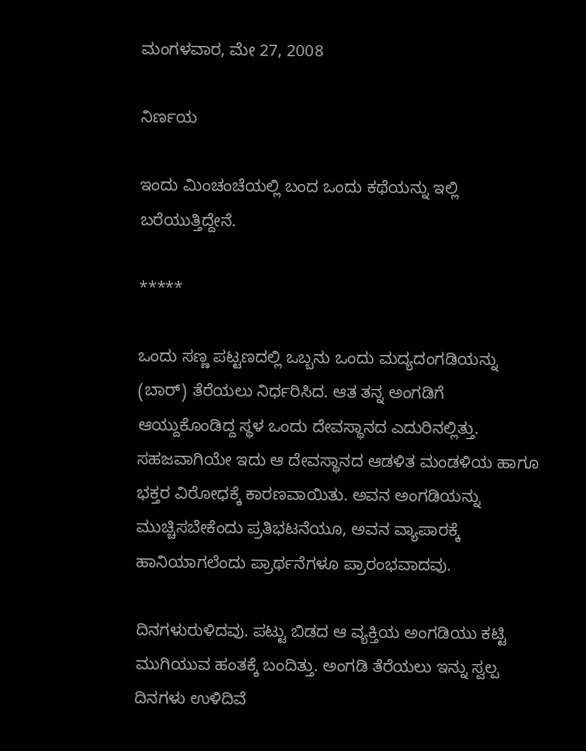ಮಂಗಳವಾರ, ಮೇ 27, 2008

ನಿರ್ಣಯ

ಇಂದು ಮಿಂಚಂಚೆಯಲ್ಲಿ ಬಂದ ಒಂದು ಕಥೆಯನ್ನು ಇಲ್ಲಿ ಬರೆಯುತ್ತಿದ್ದೇನೆ.

*****

ಒಂದು ಸಣ್ಣ ಪಟ್ಟಣದಲ್ಲಿ ಒಬ್ಬನು ಒಂದು ಮದ್ಯದಂಗಡಿಯನ್ನು (ಬಾರ್) ತೆರೆಯಲು ನಿರ್ಧರಿಸಿದ. ಆತ ತನ್ನ ಅಂಗಡಿಗೆ ಆಯ್ದುಕೊಂಡಿದ್ದ ಸ್ಥಳ ಒಂದು ದೇವಸ್ಥಾನದ ಎದುರಿನಲ್ಲಿತ್ತು. ಸಹಜವಾಗಿಯೇ ಇದು ಆ ದೇವಸ್ಥಾನದ ಆಡಳಿತ ಮಂಡಳಿಯ ಹಾಗೂ ಭಕ್ತರ ವಿರೋಧಕ್ಕೆ ಕಾರಣವಾಯಿತು. ಅವನ ಅಂಗಡಿಯನ್ನು ಮುಚ್ಚಿಸಬೇಕೆಂದು ಪ್ರತಿಭಟನೆಯೂ, ಅವನ ವ್ಯಾಪಾರಕ್ಕೆ ಹಾನಿಯಾಗಲೆಂದು ಪ್ರಾರ್ಥನೆಗಳೂ ಪ್ರಾರಂಭವಾದವು.

ದಿನಗಳುರುಳಿದವು. ಪಟ್ಟು ಬಿಡದ ಆ ವ್ಯಕ್ತಿಯ ಅಂಗಡಿಯು ಕಟ್ಟಿ ಮುಗಿಯುವ ಹಂತಕ್ಕೆ ಬಂದಿತ್ತು. ಅಂಗಡಿ ತೆರೆಯಲು ಇನ್ನು ಸ್ವಲ್ಪ ದಿನಗಳು ಉಳಿದಿವೆ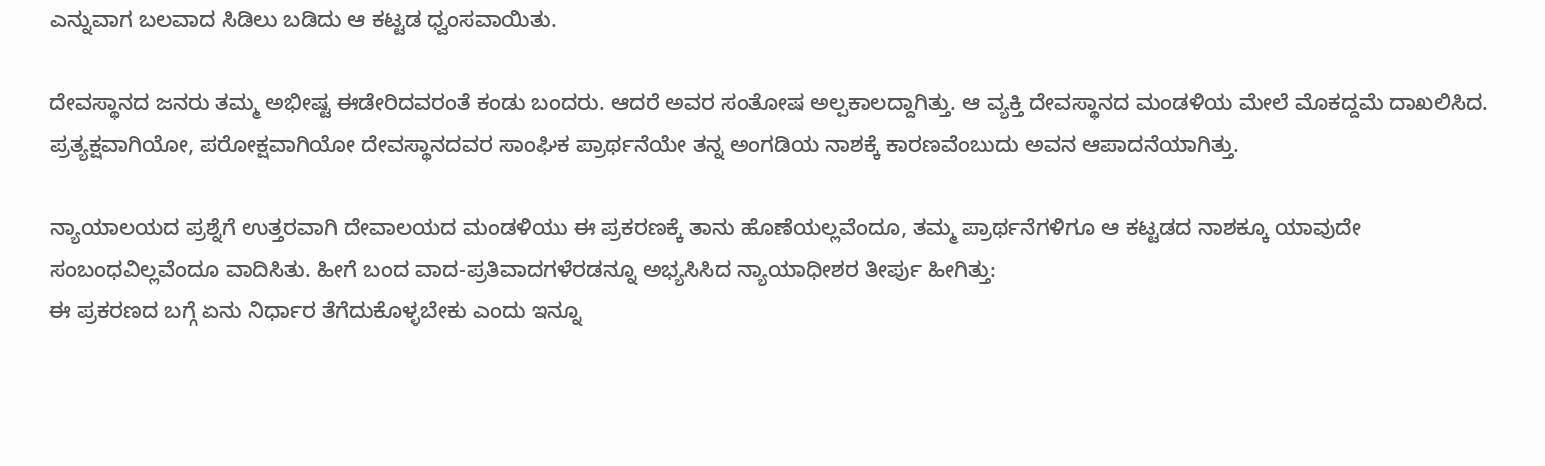ಎನ್ನುವಾಗ ಬಲವಾದ ಸಿಡಿಲು ಬಡಿದು ಆ ಕಟ್ಟಡ ಧ್ವಂಸವಾಯಿತು.

ದೇವಸ್ಥಾನದ ಜನರು ತಮ್ಮ ಅಭೀಷ್ಟ ಈಡೇರಿದವರಂತೆ ಕಂಡು ಬಂದರು. ಆದರೆ ಅವರ ಸಂತೋಷ ಅಲ್ಪಕಾಲದ್ದಾಗಿತ್ತು. ಆ ವ್ಯಕ್ತಿ ದೇವಸ್ಥಾನದ ಮಂಡಳಿಯ ಮೇಲೆ ಮೊಕದ್ದಮೆ ದಾಖಲಿಸಿದ. ಪ್ರತ್ಯಕ್ಷವಾಗಿಯೋ, ಪರೋಕ್ಷವಾಗಿಯೋ ದೇವಸ್ಥಾನದವರ ಸಾಂಘಿಕ ಪ್ರಾರ್ಥನೆಯೇ ತನ್ನ ಅಂಗಡಿಯ ನಾಶಕ್ಕೆ ಕಾರಣವೆಂಬುದು ಅವನ ಆಪಾದನೆಯಾಗಿತ್ತು.

ನ್ಯಾಯಾಲಯದ ಪ್ರಶ್ನೆಗೆ ಉತ್ತರವಾಗಿ ದೇವಾಲಯದ ಮಂಡಳಿಯು ಈ ಪ್ರಕರಣಕ್ಕೆ ತಾನು ಹೊಣೆಯಲ್ಲವೆಂದೂ, ತಮ್ಮ ಪ್ರಾರ್ಥನೆಗಳಿಗೂ ಆ ಕಟ್ಟಡದ ನಾಶಕ್ಕೂ ಯಾವುದೇ ಸಂಬಂಧವಿಲ್ಲವೆಂದೂ ವಾದಿಸಿತು. ಹೀಗೆ ಬಂದ ವಾದ-ಪ್ರತಿವಾದಗಳೆರಡನ್ನೂ ಅಭ್ಯಸಿಸಿದ ನ್ಯಾಯಾಧೀಶರ ತೀರ್ಪು ಹೀಗಿತ್ತು:
ಈ ಪ್ರಕರಣದ ಬಗ್ಗೆ ಏನು ನಿರ್ಧಾರ ತೆಗೆದುಕೊಳ್ಳಬೇಕು ಎಂದು ಇನ್ನೂ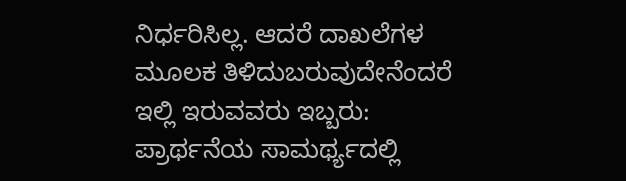ನಿರ್ಧರಿಸಿಲ್ಲ. ಆದರೆ ದಾಖಲೆಗಳ ಮೂಲಕ ತಿಳಿದುಬರುವುದೇನೆಂದರೆ ಇಲ್ಲಿ ಇರುವವರು ಇಬ್ಬರು: ಪ್ರಾರ್ಥನೆಯ ಸಾಮರ್ಥ್ಯದಲ್ಲಿ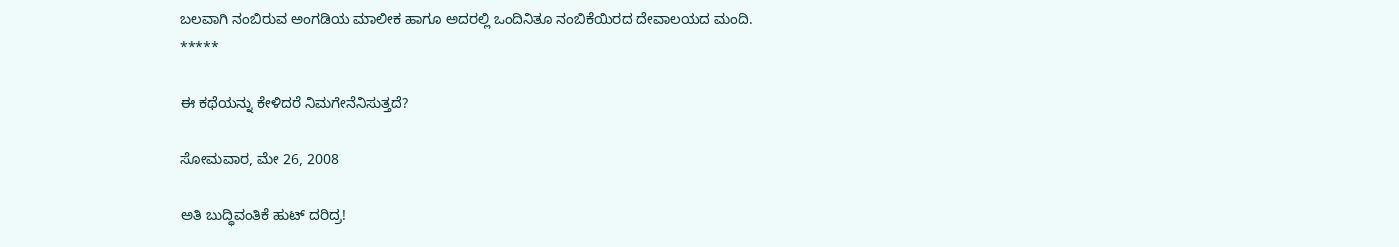ಬಲವಾಗಿ ನಂಬಿರುವ ಅಂಗಡಿಯ ಮಾಲೀಕ ಹಾಗೂ ಅದರಲ್ಲಿ ಒಂದಿನಿತೂ ನಂಬಿಕೆಯಿರದ ದೇವಾಲಯದ ಮಂದಿ.
*****

ಈ ಕಥೆಯನ್ನು ಕೇಳಿದರೆ ನಿಮಗೇನೆನಿಸುತ್ತದೆ?

ಸೋಮವಾರ, ಮೇ 26, 2008

ಅತಿ ಬುದ್ಧಿವಂತಿಕೆ ಹುಟ್ ದರಿದ್ರ!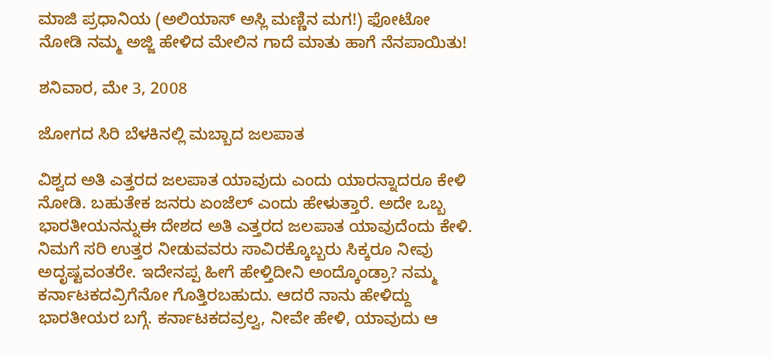ಮಾಜಿ ಪ್ರಧಾನಿಯ (ಅಲಿಯಾಸ್ ಅಸ್ಲಿ ಮಣ್ಣಿನ ಮಗ!) ಫೋಟೋ ನೋಡಿ ನಮ್ಮ ಅಜ್ಜಿ ಹೇಳಿದ ಮೇಲಿನ ಗಾದೆ ಮಾತು ಹಾಗೆ ನೆನಪಾಯಿತು!

ಶನಿವಾರ, ಮೇ 3, 2008

ಜೋಗದ ಸಿರಿ ಬೆಳಕಿನಲ್ಲಿ ಮಬ್ಬಾದ ಜಲಪಾತ

ವಿಶ್ವದ ಅತಿ ಎತ್ತರದ ಜಲಪಾತ ಯಾವುದು ಎಂದು ಯಾರನ್ನಾದರೂ ಕೇಳಿ ನೋಡಿ. ಬಹುತೇಕ ಜನರು ಏಂಜೆಲ್ ಎಂದು ಹೇಳುತ್ತಾರೆ. ಅದೇ ಒಬ್ಬ ಭಾರತೀಯನನ್ನುಈ ದೇಶದ ಅತಿ ಎತ್ತರದ ಜಲಪಾತ ಯಾವುದೆಂದು ಕೇಳಿ. ನಿಮಗೆ ಸರಿ ಉತ್ತರ ನೀಡುವವರು ಸಾವಿರಕ್ಕೊಬ್ಬರು ಸಿಕ್ಕರೂ ನೀವು ಅದೃಷ್ಟವಂತರೇ. ಇದೇನಪ್ಪ ಹೀಗೆ ಹೇಳ್ತಿದೀನಿ ಅಂದ್ಕೊಂಡ್ರಾ? ನಮ್ಮ ಕರ್ನಾಟಕದವ್ರಿಗೆನೋ ಗೊತ್ತಿರಬಹುದು. ಆದರೆ ನಾನು ಹೇಳಿದ್ದು ಭಾರತೀಯರ ಬಗ್ಗೆ. ಕರ್ನಾಟಕದವ್ರಲ್ವ, ನೀವೇ ಹೇಳಿ, ಯಾವುದು ಆ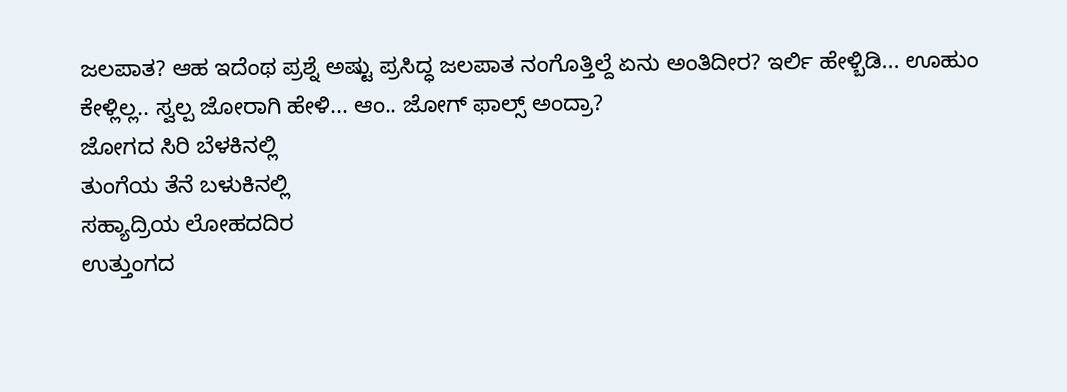ಜಲಪಾತ? ಆಹ ಇದೆಂಥ ಪ್ರಶ್ನೆ ಅಷ್ಟು ಪ್ರಸಿದ್ಧ ಜಲಪಾತ ನಂಗೊತ್ತಿಲ್ದೆ ಏನು ಅಂತಿದೀರ? ಇರ್ಲಿ ಹೇಳ್ಬಿಡಿ... ಊಹುಂ ಕೇಳ್ಲಿಲ್ಲ.. ಸ್ವಲ್ಪ ಜೋರಾಗಿ ಹೇಳಿ... ಆಂ.. ಜೋಗ್ ಫಾಲ್ಸ್ ಅಂದ್ರಾ?
ಜೋಗದ ಸಿರಿ ಬೆಳಕಿನಲ್ಲಿ
ತುಂಗೆಯ ತೆನೆ ಬಳುಕಿನಲ್ಲಿ
ಸಹ್ಯಾದ್ರಿಯ ಲೋಹದದಿರ
ಉತ್ತುಂಗದ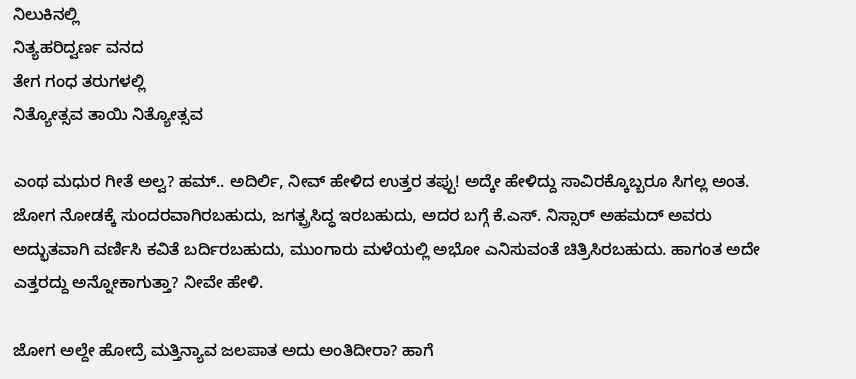ನಿಲುಕಿನಲ್ಲಿ
ನಿತ್ಯಹರಿದ್ವರ್ಣ ವನದ
ತೇಗ ಗಂಧ ತರುಗಳಲ್ಲಿ
ನಿತ್ಯೋತ್ಸವ ತಾಯಿ ನಿತ್ಯೋತ್ಸವ

ಎಂಥ ಮಧುರ ಗೀತೆ ಅಲ್ವ? ಹಮ್.. ಅದಿರ್ಲಿ, ನೀವ್ ಹೇಳಿದ ಉತ್ತರ ತಪ್ಪು! ಅದ್ಕೇ ಹೇಳಿದ್ದು ಸಾವಿರಕ್ಕೊಬ್ಬರೂ ಸಿಗಲ್ಲ ಅಂತ. ಜೋಗ ನೋಡಕ್ಕೆ ಸುಂದರವಾಗಿರಬಹುದು, ಜಗತ್ಪ್ರಸಿದ್ಧ ಇರಬಹುದು, ಅದರ ಬಗ್ಗೆ ಕೆ.ಎಸ್. ನಿಸ್ಸಾರ್ ಅಹಮದ್ ಅವರು ಅದ್ಭುತವಾಗಿ ವರ್ಣಿಸಿ ಕವಿತೆ ಬರ್ದಿರಬಹುದು, ಮುಂಗಾರು ಮಳೆಯಲ್ಲಿ ಅಭೋ ಎನಿಸುವಂತೆ ಚಿತ್ರಿಸಿರಬಹುದು. ಹಾಗಂತ ಅದೇ ಎತ್ತರದ್ದು ಅನ್ನೋಕಾಗುತ್ತಾ? ನೀವೇ ಹೇಳಿ.

ಜೋಗ ಅಲ್ದೇ ಹೋದ್ರೆ ಮತ್ತಿನ್ಯಾವ ಜಲಪಾತ ಅದು ಅಂತಿದೀರಾ? ಹಾಗೆ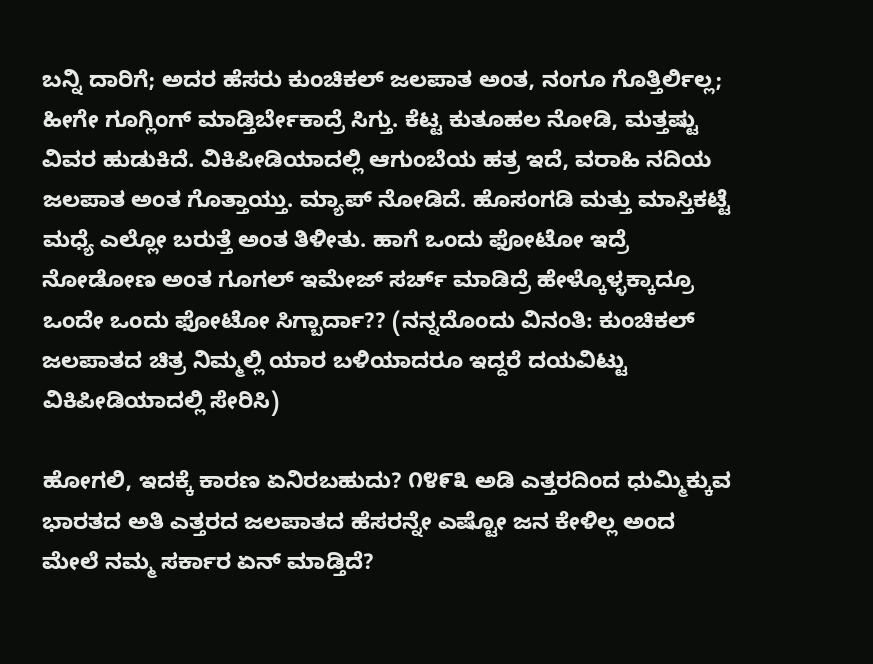ಬನ್ನಿ ದಾರಿಗೆ; ಅದರ ಹೆಸರು ಕುಂಚಿಕಲ್ ಜಲಪಾತ ಅಂತ, ನಂಗೂ ಗೊತ್ತಿರ್ಲಿಲ್ಲ; ಹೀಗೇ ಗೂಗ್ಲಿಂಗ್ ಮಾಡ್ತಿರ್ಬೇಕಾದ್ರೆ ಸಿಗ್ತು. ಕೆಟ್ಟ ಕುತೂಹಲ ನೋಡಿ, ಮತ್ತಷ್ಟು ವಿವರ ಹುಡುಕಿದೆ. ವಿಕಿಪೀಡಿಯಾದಲ್ಲಿ ಆಗುಂಬೆಯ ಹತ್ರ ಇದೆ, ವರಾಹಿ ನದಿಯ ಜಲಪಾತ ಅಂತ ಗೊತ್ತಾಯ್ತು. ಮ್ಯಾಪ್ ನೋಡಿದೆ. ಹೊಸಂಗಡಿ ಮತ್ತು ಮಾಸ್ತಿಕಟ್ಟೆ ಮಧ್ಯೆ ಎಲ್ಲೋ ಬರುತ್ತೆ ಅಂತ ತಿಳೀತು. ಹಾಗೆ ಒಂದು ಫೋಟೋ ಇದ್ರೆ ನೋಡೋಣ ಅಂತ ಗೂಗಲ್ ಇಮೇಜ್ ಸರ್ಚ್ ಮಾಡಿದ್ರೆ ಹೇಳ್ಕೊಳ್ಳಕ್ಕಾದ್ರೂ ಒಂದೇ ಒಂದು ಫೋಟೋ ಸಿಗ್ಬಾರ್ದಾ?? (ನನ್ನದೊಂದು ವಿನಂತಿ: ಕುಂಚಿಕಲ್ ಜಲಪಾತದ ಚಿತ್ರ ನಿಮ್ಮಲ್ಲಿ ಯಾರ ಬಳಿಯಾದರೂ ಇದ್ದರೆ ದಯವಿಟ್ಟು ವಿಕಿಪೀಡಿಯಾದಲ್ಲಿ ಸೇರಿಸಿ)

ಹೋಗಲಿ, ಇದಕ್ಕೆ ಕಾರಣ ಏನಿರಬಹುದು? ೧೪೯೩ ಅಡಿ ಎತ್ತರದಿಂದ ಧುಮ್ಮಿಕ್ಕುವ ಭಾರತದ ಅತಿ ಎತ್ತರದ ಜಲಪಾತದ ಹೆಸರನ್ನೇ ಎಷ್ಟೋ ಜನ ಕೇಳಿಲ್ಲ ಅಂದ ಮೇಲೆ ನಮ್ಮ ಸರ್ಕಾರ ಏನ್ ಮಾಡ್ತಿದೆ?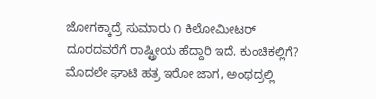ಜೋಗಕ್ಕಾದ್ರೆ ಸುಮಾರು ೧ ಕಿಲೋಮೀಟರ್ ದೂರದವರೆಗೆ ರಾಷ್ಟ್ರೀಯ ಹೆದ್ದಾರಿ ಇದೆ. ಕುಂಚಿಕಲ್ಲಿಗೆ? ಮೊದಲೇ ಘಾಟಿ ಹತ್ರ ಇರೋ ಜಾಗ, ಅಂಥದ್ರಲ್ಲಿ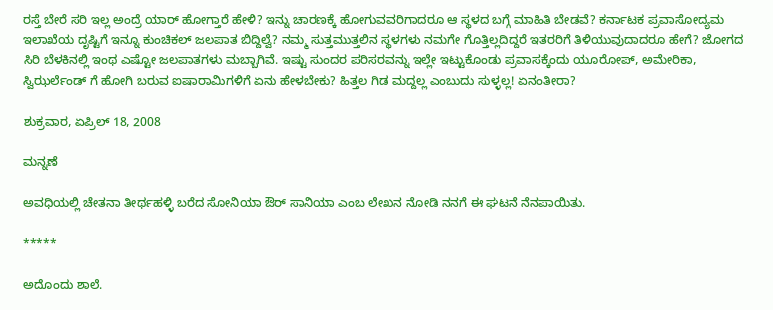ರಸ್ತೆ ಬೇರೆ ಸರಿ ಇಲ್ಲ ಅಂದ್ರೆ ಯಾರ್ ಹೋಗ್ತಾರೆ ಹೇಳಿ? ಇನ್ನು ಚಾರಣಕ್ಕೆ ಹೋಗುವವರಿಗಾದರೂ ಆ ಸ್ಥಳದ ಬಗ್ಗೆ ಮಾಹಿತಿ ಬೇಡವೆ? ಕರ್ನಾಟಕ ಪ್ರವಾಸೋದ್ಯಮ ಇಲಾಖೆಯ ದೃಷ್ಟಿಗೆ ಇನ್ನೂ ಕುಂಚಿಕಲ್ ಜಲಪಾತ ಬಿದ್ದಿಲ್ವೆ? ನಮ್ಮ ಸುತ್ತಮುತ್ತಲಿನ ಸ್ಥಳಗಳು ನಮಗೇ ಗೊತ್ತಿಲ್ಲದಿದ್ದರೆ ಇತರರಿಗೆ ತಿಳಿಯುವುದಾದರೂ ಹೇಗೆ? ಜೋಗದ ಸಿರಿ ಬೆಳಕಿನಲ್ಲಿ ಇಂಥ ಎಷ್ಟೋ ಜಲಪಾತಗಳು ಮಬ್ಬಾಗಿವೆ. ಇಷ್ಟು ಸುಂದರ ಪರಿಸರವನ್ನು ಇಲ್ಲೇ ಇಟ್ಟುಕೊಂಡು ಪ್ರವಾಸಕ್ಕೆಂದು ಯೂರೋಪ್, ಅಮೇರಿಕಾ, ಸ್ವಿಝರ್ಲೆಂಡ್ ಗೆ ಹೋಗಿ ಬರುವ ಐಷಾರಾಮಿಗಳಿಗೆ ಏನು ಹೇಳಬೇಕು? ಹಿತ್ತಲ ಗಿಡ ಮದ್ದಲ್ಲ ಎಂಬುದು ಸುಳ್ಳಲ್ಲ! ಏನಂತೀರಾ?

ಶುಕ್ರವಾರ, ಏಪ್ರಿಲ್ 18, 2008

ಮನ್ನಣೆ

ಅವಧಿಯಲ್ಲಿ ಚೇತನಾ ತೀರ್ಥಹಳ್ಳಿ ಬರೆದ ಸೋನಿಯಾ ಔರ್ ಸಾನಿಯಾ ಎಂಬ ಲೇಖನ ನೋಡಿ ನನಗೆ ಈ ಘಟನೆ ನೆನಪಾಯಿತು.

*****

ಅದೊಂದು ಶಾಲೆ.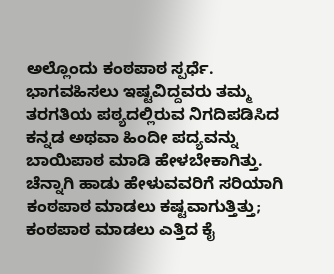ಅಲ್ಲೊಂದು ಕಂಠಪಾಠ ಸ್ಪರ್ಧೆ. ಭಾಗವಹಿಸಲು ಇಷ್ಟವಿದ್ದವರು ತಮ್ಮ ತರಗತಿಯ ಪಠ್ಯದಲ್ಲಿರುವ ನಿಗದಿಪಡಿಸಿದ ಕನ್ನಡ ಅಥವಾ ಹಿಂದೀ ಪದ್ಯವನ್ನು ಬಾಯಿಪಾಠ ಮಾಡಿ ಹೇಳಬೇಕಾಗಿತ್ತು. ಚೆನ್ನಾಗಿ ಹಾಡು ಹೇಳುವವರಿಗೆ ಸರಿಯಾಗಿ ಕಂಠಪಾಠ ಮಾಡಲು ಕಷ್ಟವಾಗುತ್ತಿತ್ತು; ಕಂಠಪಾಠ ಮಾಡಲು ಎತ್ತಿದ ಕೈ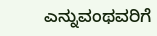ಎನ್ನುವಂಥವರಿಗೆ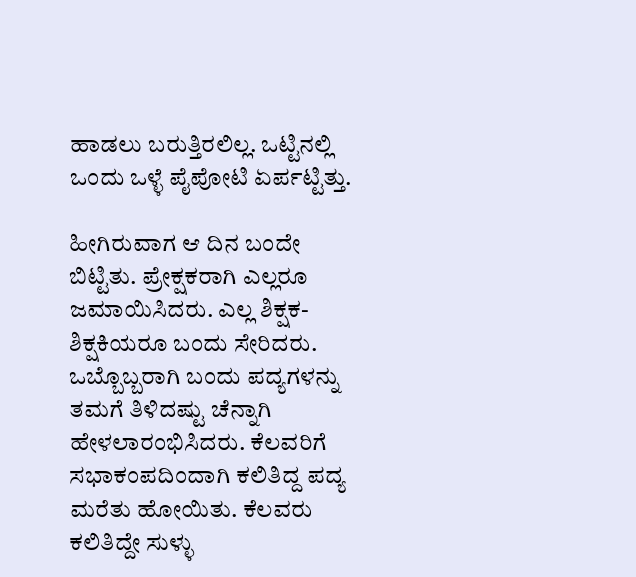ಹಾಡಲು ಬರುತ್ತಿರಲಿಲ್ಲ. ಒಟ್ಟಿನಲ್ಲಿ ಒಂದು ಒಳ್ಳೆ ಪೈಪೋಟಿ ಏರ್ಪಟ್ಟಿತ್ತು.

ಹೀಗಿರುವಾಗ ಆ ದಿನ ಬಂದೇ ಬಿಟ್ಟಿತು. ಪ್ರೇಕ್ಷಕರಾಗಿ ಎಲ್ಲರೂ ಜಮಾಯಿಸಿದರು. ಎಲ್ಲ ಶಿಕ್ಷಕ-ಶಿಕ್ಷಕಿಯರೂ ಬಂದು ಸೇರಿದರು. ಒಬ್ಬೊಬ್ಬರಾಗಿ ಬಂದು ಪದ್ಯಗಳನ್ನು ತಮಗೆ ತಿಳಿದಷ್ಟು ಚೆನ್ನಾಗಿ ಹೇಳಲಾರಂಭಿಸಿದರು. ಕೆಲವರಿಗೆ ಸಭಾಕಂಪದಿಂದಾಗಿ ಕಲಿತಿದ್ದ ಪದ್ಯ ಮರೆತು ಹೋಯಿತು. ಕೆಲವರು ಕಲಿತಿದ್ದೇ ಸುಳ್ಳು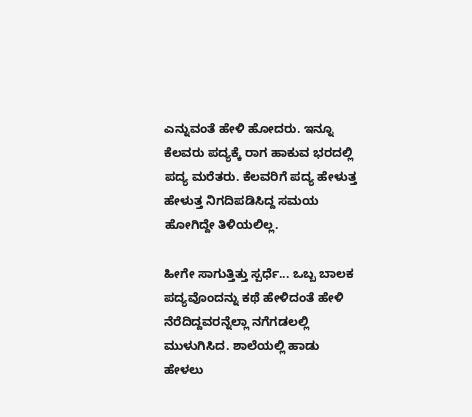ಎನ್ನುವಂತೆ ಹೇಳಿ ಹೋದರು. ಇನ್ನೂ ಕೆಲವರು ಪದ್ಯಕ್ಕೆ ರಾಗ ಹಾಕುವ ಭರದಲ್ಲಿ ಪದ್ಯ ಮರೆತರು. ಕೆಲವರಿಗೆ ಪದ್ಯ ಹೇಳುತ್ತ ಹೇಳುತ್ತ ನಿಗದಿಪಡಿಸಿದ್ದ ಸಮಯ ಹೋಗಿದ್ದೇ ತಿಳಿಯಲಿಲ್ಲ.

ಹೀಗೇ ಸಾಗುತ್ತಿತ್ತು ಸ್ಪರ್ಧೆ... ಒಬ್ಬ ಬಾಲಕ ಪದ್ಯವೊಂದನ್ನು ಕಥೆ ಹೇಳಿದಂತೆ ಹೇಳಿ ನೆರೆದಿದ್ದವರನ್ನೆಲ್ಲಾ ನಗೆಗಡಲಲ್ಲಿ ಮುಳುಗಿಸಿದ. ಶಾಲೆಯಲ್ಲಿ ಹಾಡು ಹೇಳಲು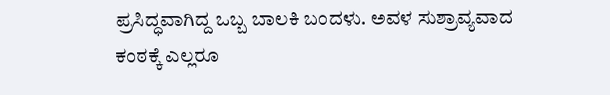ಪ್ರಸಿದ್ಧವಾಗಿದ್ದ ಒಬ್ಬ ಬಾಲಕಿ ಬಂದಳು. ಅವಳ ಸುಶ್ರಾವ್ಯವಾದ ಕಂಠಕ್ಕೆ ಎಲ್ಲರೂ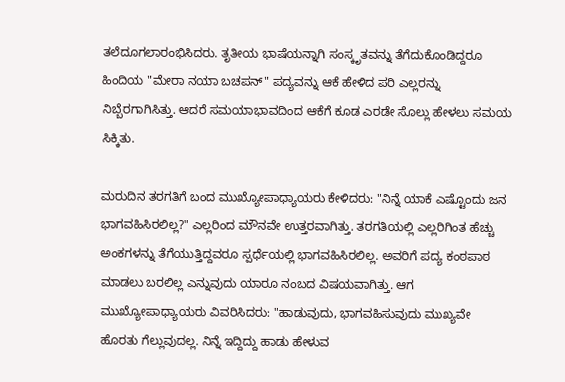ತಲೆದೂಗಲಾರಂಭಿಸಿದರು. ತೃತೀಯ ಭಾಷೆಯನ್ನಾಗಿ ಸಂಸ್ಕೃತವನ್ನು ತೆಗೆದುಕೊಂಡಿದ್ದರೂ ಹಿಂದಿಯ "ಮೇರಾ ನಯಾ ಬಚಪನ್" ಪದ್ಯವನ್ನು ಆಕೆ ಹೇಳಿದ ಪರಿ ಎಲ್ಲರನ್ನು ನಿಬ್ಬೆರಗಾಗಿಸಿತ್ತು. ಆದರೆ ಸಮಯಾಭಾವದಿಂದ ಆಕೆಗೆ ಕೂಡ ಎರಡೇ ಸೊಲ್ಲು ಹೇಳಲು ಸಮಯ ಸಿಕ್ಕಿತು.

ಮರುದಿನ ತರಗತಿಗೆ ಬಂದ ಮುಖ್ಯೋಪಾಧ್ಯಾಯರು ಕೇಳಿದರು: "ನಿನ್ನೆ ಯಾಕೆ ಎಷ್ಟೊಂದು ಜನ ಭಾಗವಹಿಸಿರಲಿಲ್ಲ?" ಎಲ್ಲರಿಂದ ಮೌನವೇ ಉತ್ತರವಾಗಿತ್ತು. ತರಗತಿಯಲ್ಲಿ ಎಲ್ಲರಿಗಿಂತ ಹೆಚ್ಚು ಅಂಕಗಳನ್ನು ತೆಗೆಯುತ್ತಿದ್ದವರೂ ಸ್ಪರ್ಧೆಯಲ್ಲಿ ಭಾಗವಹಿಸಿರಲಿಲ್ಲ. ಅವರಿಗೆ ಪದ್ಯ ಕಂಠಪಾಠ ಮಾಡಲು ಬರಲಿಲ್ಲ ಎನ್ನುವುದು ಯಾರೂ ನಂಬದ ವಿಷಯವಾಗಿತ್ತು. ಆಗ ಮುಖ್ಯೋಪಾಧ್ಯಾಯರು ವಿವರಿಸಿದರು: "ಹಾಡುವುದು, ಭಾಗವಹಿಸುವುದು ಮುಖ್ಯವೇ ಹೊರತು ಗೆಲ್ಲುವುದಲ್ಲ. ನಿನ್ನೆ ಇದ್ದಿದ್ದು ಹಾಡು ಹೇಳುವ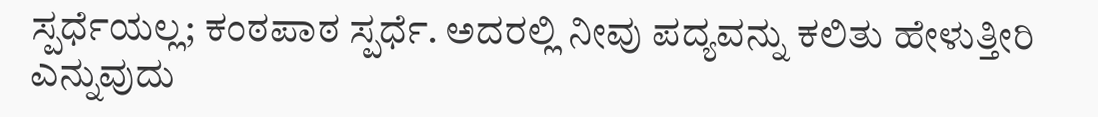ಸ್ಪರ್ಧೆಯಲ್ಲ; ಕಂಠಪಾಠ ಸ್ಪರ್ಧೆ. ಅದರಲ್ಲಿ ನೀವು ಪದ್ಯವನ್ನು ಕಲಿತು ಹೇಳುತ್ತೀರಿ ಎನ್ನುವುದು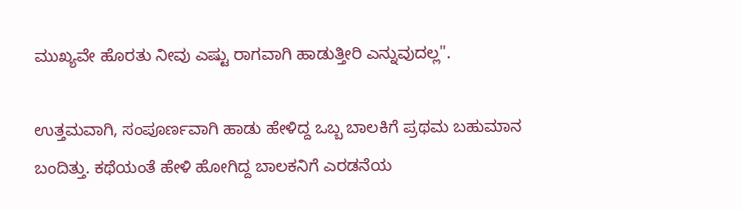ಮುಖ್ಯವೇ ಹೊರತು ನೀವು ಎಷ್ಟು ರಾಗವಾಗಿ ಹಾಡುತ್ತೀರಿ ಎನ್ನುವುದಲ್ಲ".

ಉತ್ತಮವಾಗಿ, ಸಂಪೂರ್ಣವಾಗಿ ಹಾಡು ಹೇಳಿದ್ದ ಒಬ್ಬ ಬಾಲಕಿಗೆ ಪ್ರಥಮ ಬಹುಮಾನ ಬಂದಿತ್ತು. ಕಥೆಯಂತೆ ಹೇಳಿ ಹೋಗಿದ್ದ ಬಾಲಕನಿಗೆ ಎರಡನೆಯ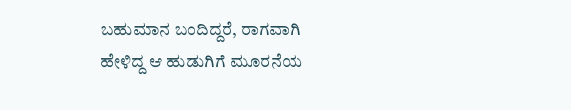ಬಹುಮಾನ ಬಂದಿದ್ದರೆ, ರಾಗವಾಗಿ ಹೇಳಿದ್ದ ಆ ಹುಡುಗಿಗೆ ಮೂರನೆಯ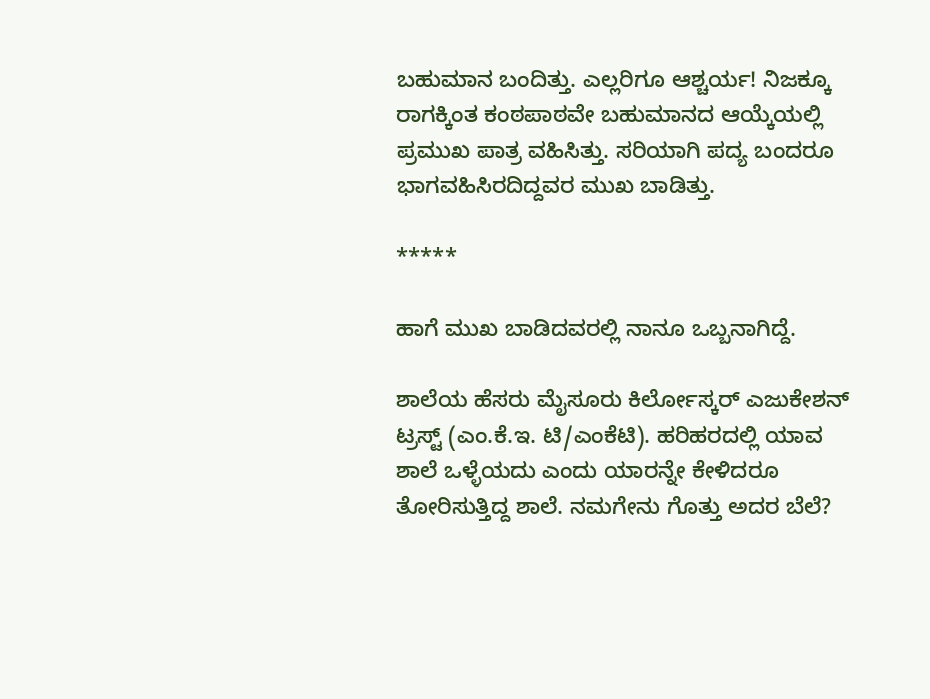ಬಹುಮಾನ ಬಂದಿತ್ತು. ಎಲ್ಲರಿಗೂ ಆಶ್ಚರ್ಯ! ನಿಜಕ್ಕೂ ರಾಗಕ್ಕಿಂತ ಕಂಠಪಾಠವೇ ಬಹುಮಾನದ ಆಯ್ಕೆಯಲ್ಲಿ ಪ್ರಮುಖ ಪಾತ್ರ ವಹಿಸಿತ್ತು. ಸರಿಯಾಗಿ ಪದ್ಯ ಬಂದರೂ ಭಾಗವಹಿಸಿರದಿದ್ದವರ ಮುಖ ಬಾಡಿತ್ತು.

*****

ಹಾಗೆ ಮುಖ ಬಾಡಿದವರಲ್ಲಿ ನಾನೂ ಒಬ್ಬನಾಗಿದ್ದೆ.

ಶಾಲೆಯ ಹೆಸರು ಮೈಸೂರು ಕಿರ್ಲೋಸ್ಕರ್ ಎಜುಕೇಶನ್ ಟ್ರಸ್ಟ್ (ಎಂ.ಕೆ.ಇ. ಟಿ/ಎಂಕೆಟಿ). ಹರಿಹರದಲ್ಲಿ ಯಾವ ಶಾಲೆ ಒಳ್ಳೆಯದು ಎಂದು ಯಾರನ್ನೇ ಕೇಳಿದರೂ ತೋರಿಸುತ್ತಿದ್ದ ಶಾಲೆ. ನಮಗೇನು ಗೊತ್ತು ಅದರ ಬೆಲೆ?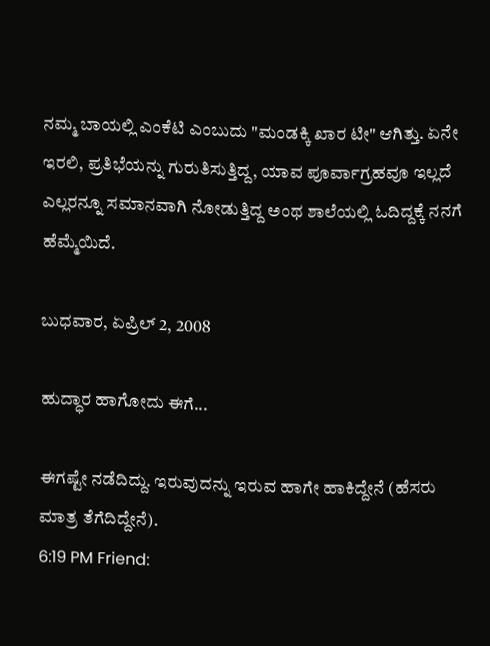ನಮ್ಮ ಬಾಯಲ್ಲಿ ಎಂಕೆಟಿ ಎಂಬುದು "ಮಂಡಕ್ಕಿ ಖಾರ ಟೀ" ಆಗಿತ್ತು. ಏನೇ ಇರಲಿ, ಪ್ರತಿಭೆಯನ್ನು ಗುರುತಿಸುತ್ತಿದ್ದ, ಯಾವ ಪೂರ್ವಾಗ್ರಹವೂ ಇಲ್ಲದೆ ಎಲ್ಲರನ್ನೂ ಸಮಾನವಾಗಿ ನೋಡುತ್ತಿದ್ದ ಅಂಥ ಶಾಲೆಯಲ್ಲಿ ಓದಿದ್ದಕ್ಕೆ ನನಗೆ ಹೆಮ್ಮೆಯಿದೆ.

ಬುಧವಾರ, ಏಪ್ರಿಲ್ 2, 2008

ಹುದ್ಧಾರ ಹಾಗೋದು ಈಗೆ...

ಈಗಷ್ಟೇ ನಡೆದಿದ್ದು. ಇರುವುದನ್ನು ಇರುವ ಹಾಗೇ ಹಾಕಿದ್ದೇನೆ (ಹೆಸರು ಮಾತ್ರ ತೆಗೆದಿದ್ದೇನೆ).
6:19 PM Friend: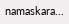namaskara...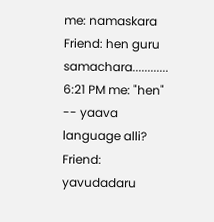me: namaskara
Friend: hen guru samachara............
6:21 PM me: "hen" -- yaava language alli?
Friend: yavudadaru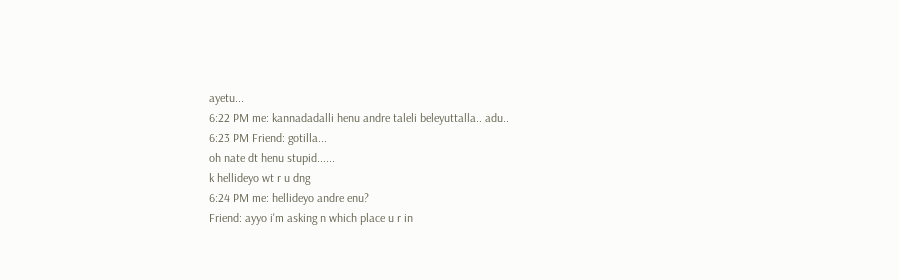ayetu...
6:22 PM me: kannadadalli henu andre taleli beleyuttalla.. adu..
6:23 PM Friend: gotilla...
oh nate dt henu stupid......
k hellideyo wt r u dng
6:24 PM me: hellideyo andre enu?
Friend: ayyo i'm asking n which place u r in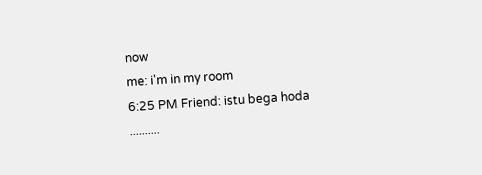now
me: i'm in my room
6:25 PM Friend: istu bega hoda ..........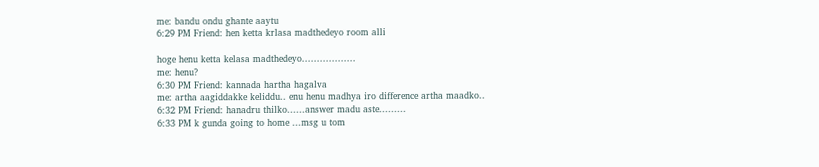me: bandu ondu ghante aaytu
6:29 PM Friend: hen ketta krlasa madthedeyo room alli

hoge henu ketta kelasa madthedeyo..................
me: henu?
6:30 PM Friend: kannada hartha hagalva
me: artha aagiddakke keliddu.. enu henu madhya iro difference artha maadko..
6:32 PM Friend: hanadru thilko......answer madu aste.........
6:33 PM k gunda going to home ...msg u tom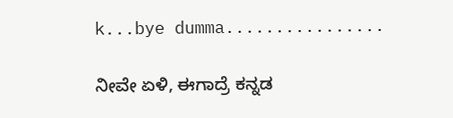k...bye dumma................

ನೀವೇ ಏಳಿ, ಈಗಾದ್ರೆ ಕನ್ನಡ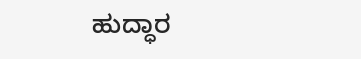ಹುದ್ಧಾರ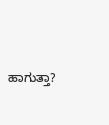ಹಾಗುತ್ತಾ?